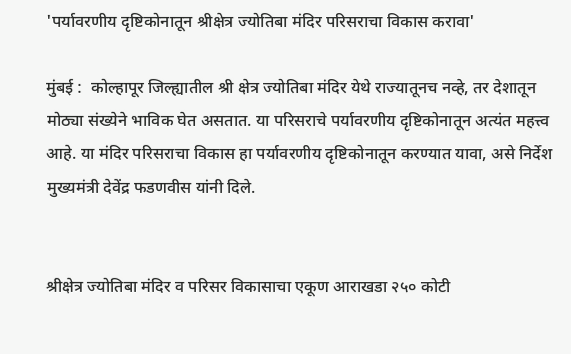'पर्यावरणीय दृष्टिकोनातून श्रीक्षेत्र ज्योतिबा मंदिर परिसराचा विकास करावा'

मुंबई :  कोल्हापूर जिल्ह्यातील श्री क्षेत्र ज्योतिबा मंदिर येथे राज्यातूनच नव्हे, तर देशातून मोठ्या संख्येने भाविक घेत असतात. या परिसराचे पर्यावरणीय दृष्टिकोनातून अत्यंत महत्त्व आहे. या मंदिर परिसराचा विकास हा पर्यावरणीय दृष्टिकोनातून करण्यात यावा, असे निर्देश मुख्यमंत्री देवेंद्र फडणवीस यांनी दिले.


श्रीक्षेत्र ज्योतिबा मंदिर व परिसर विकासाचा एकूण आराखडा २५० कोटी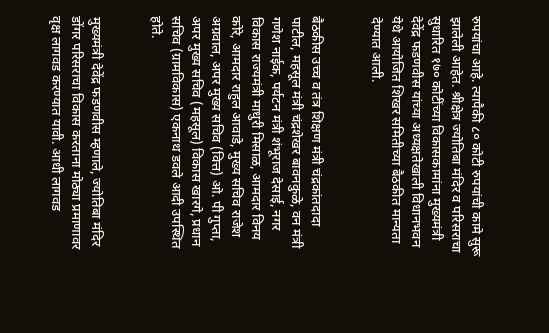रुपयांचा आहे. त्यापैकी ८० कोटी रुपयांची कामे सुरू झालेली आहेत. श्रीक्षेत्र ज्योतिबा मंदिर व परिसराचा सुधारित १७० कोटींच्या विकासकामांना मुख्यमंत्री देवेंद्र फडणवीस यांच्या अध्यक्षतेखाली विधानभवन येथे आयोजित शिखर समितीच्या बैठकीत मान्यता देण्यात आली.


बैठकीस उच्च व तंत्र शिक्षण मंत्री चंद्रकांतदादा पाटील, महसूल मंत्री चंद्रशेखर बावनकुळे, वन मंत्री गणेश नाईक, पर्यटन मंत्री शंभूराज देसाई, नगर विकास राज्यमंत्री माधुरी मिसाळ, आमदार विनय कोरे, आमदार राहुल आवाडे, मुख्य सचिव राजेश अग्रवाल, अपर मुख्य सचिव (वित्त) ओ. पी गुप्ता, अपर मुख्य सचिव (महसूल) विकास खारगे, प्रधान सचिव (ग्रामविकास) एकनाथ डवले आदी उपस्थित होते.


मुख्यमंत्री देवेंद्र फडणवीस म्हणाले, ज्योतिबा मंदिर डोंगर परिसराचा विकास करताना मोठ्या प्रमाणावर वृक्ष लागवड करण्यात यावी. आधी लागवड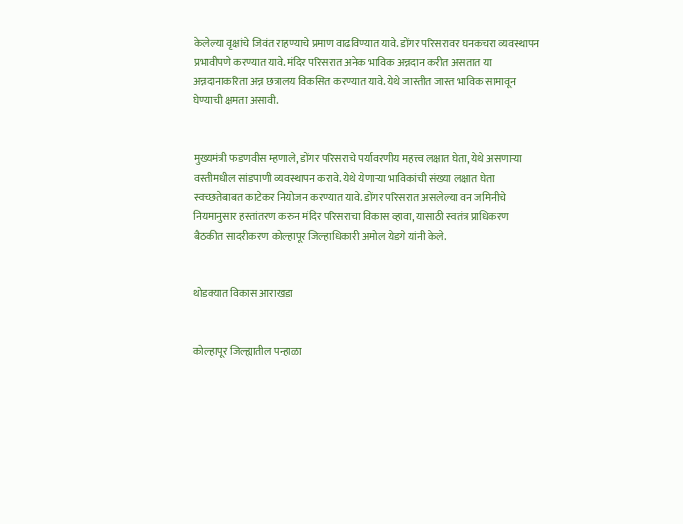केलेल्या वृक्षांचे जिवंत राहण्याचे प्रमाण वाढविण्यात यावे. डोंगर परिसरावर घनकचरा व्यवस्थापन प्रभावीपणे करण्यात यावे. मंदिर परिसरात अनेक भाविक अन्नदान करीत असतात या अन्नदानाकरिता अन्न छत्रालय विकसित करण्यात यावे. येथे जास्तीत जास्त भाविक सामावून घेण्याची क्षमता असावी.


मुख्यमंत्री फडणवीस म्हणाले, डोंगर परिसराचे पर्यावरणीय महत्त्व लक्षात घेता, येथे असणाऱ्या वस्तीमधील सांडपाणी व्यवस्थापन करावे. येथे येणाऱ्या भाविकांची संख्या लक्षात घेता स्वच्छतेबाबत काटेकर नियोजन करण्यात यावे. डोंगर परिसरात असलेल्या वन जमिनीचे नियमानुसार हस्तांतरण करुन मंदिर परिसराचा विकास व्हावा, यासाठी स्वतंत्र प्राधिकरण बैठकीत सादरीकरण कोल्हापूर जिल्हाधिकारी अमोल येडगे यांनी केले.


थोडक्यात विकास आराखडा


कोल्हापूर जिल्ह्यातील पन्हाळा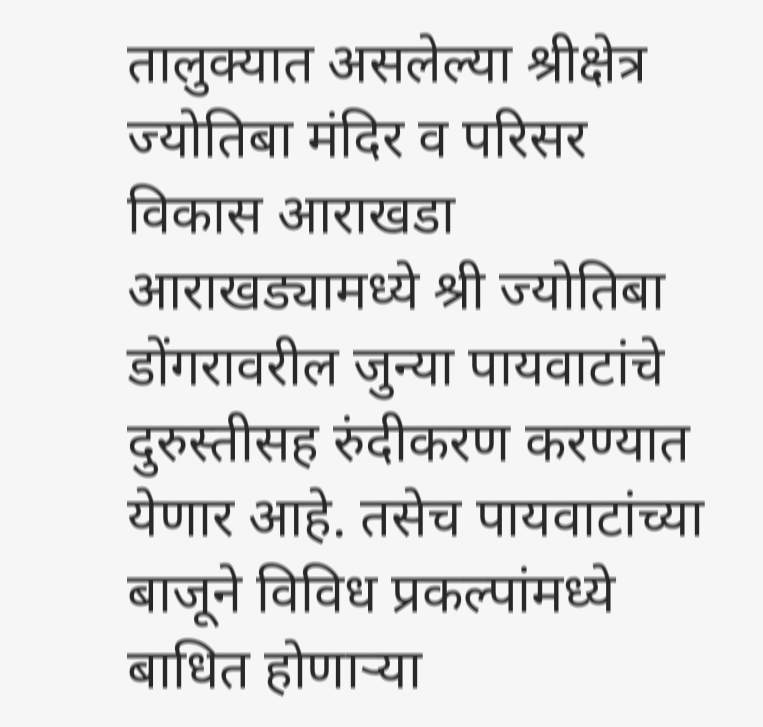तालुक्यात असलेल्या श्रीक्षेत्र ज्योतिबा मंदिर व परिसर विकास आराखडा आराखड्यामध्ये श्री ज्योतिबा डोंगरावरील जुन्या पायवाटांचे दुरुस्तीसह रुंदीकरण करण्यात येणार आहे. तसेच पायवाटांच्या बाजूने विविध प्रकल्पांमध्ये बाधित होणाऱ्या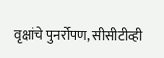वृक्षांचे पुनर्रोपण, सीसीटीव्ही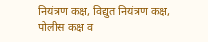नियंत्रण कक्ष, विद्युत नियंत्रण कक्ष, पोलीस कक्ष व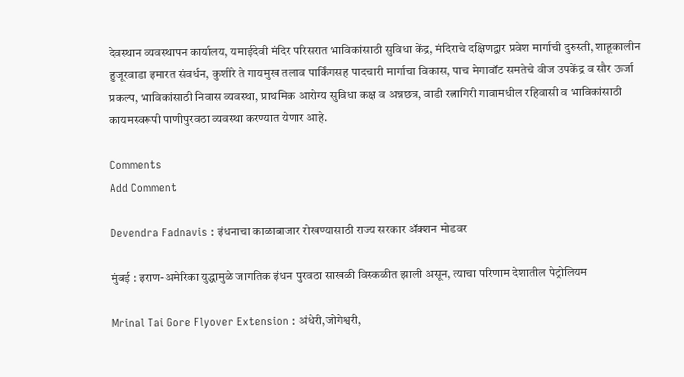देवस्थान व्यवस्थापन कार्यालय, यमाईदेवी मंदिर परिसरात भाविकांसाठी सुविधा केंद्र, मंदिराचे दक्षिणद्वार प्रवेश मार्गाची दुरुस्ती, शाहूकालीन हुजूरवाडा इमारत संवर्धन, कुशीरे ते गायमुख तलाव पार्किंगसह पादचारी मार्गाचा विकास, पाच मेगावॉट समतेचे वीज उपकेंद्र व सौर ऊर्जा प्रकल्प, भाविकांसाठी निवास व्यवस्था, प्राथमिक आरोग्य सुविधा कक्ष व अन्नछत्र, वाडी रत्नागिरी गावामधील रहिवासी व भाविकांसाठी कायमस्वरूपी पाणीपुरवठा व्यवस्था करण्यात येणार आहे.

Comments
Add Comment

Devendra Fadnavis : इंधनाचा काळाबाजार रोखण्यासाठी राज्य सरकार ॲक्शन मोडवर

मुंबई : इराण-अमेरिका युद्धामुळे जागतिक इंधन पुरवठा साखळी विस्कळीत झाली असून, त्याचा परिणाम देशातील पेट्रोलियम

Mrinal Tai Gore Flyover Extension : अंधेरी,जोगेश्वरी,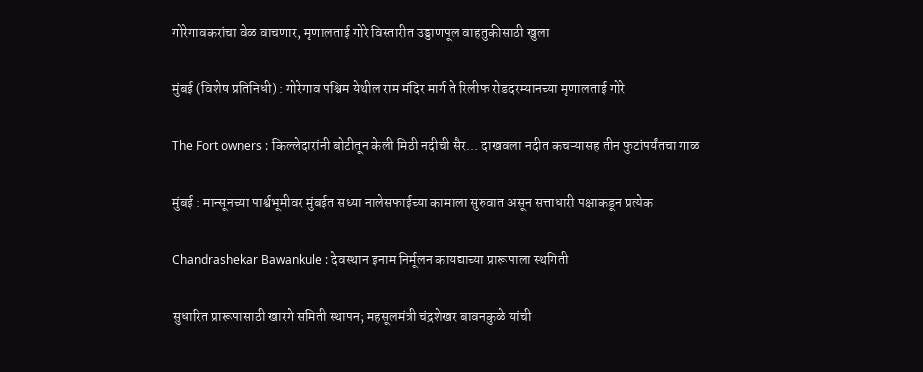गोरेगावकरांचा वेळ वाचणार, मृणालताई गोरे विस्तारीत उड्डाणपूल वाहतुकीसाठी खुला

मुंबई (विशेष प्रतिनिधी) : गोरेगाव पश्चिम येथील राम मंदिर मार्ग ते रिलीफ रोडदरम्यानच्या मृणालताई गोरे

The Fort owners : किल्लेदारांनी बोटीतून केली मिठी नदीची सैर... दाखवला नदीत कचऱ्यासह तीन फुटांपर्यंतचा गाळ

मुंबई : मान्सूनच्या पार्श्वभूमीवर मुंबईत सध्या नालेसफाईच्या कामाला सुरुवात असून सत्ताधारी पक्षाकडून प्रत्येक

Chandrashekar Bawankule : देवस्थान इनाम निर्मूलन कायद्याच्या प्रारूपाला स्थगिती

सुधारित प्रारूपासाठी खारगे समिती स्थापन; महसूलमंत्री चंद्रशेखर बावनकुळे यांची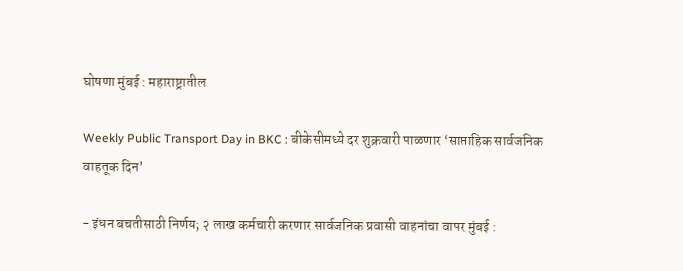घोषणा मुंबई : महाराष्ट्रातील

Weekly Public Transport Day in BKC : बीकेसीमध्ये दर शुक्रवारी पाळणार ‘साप्ताहिक सार्वजनिक वाहतूक दिन’

- इंधन बचतीसाठी निर्णय; २ लाख कर्मचारी करणार सार्वजनिक प्रवासी वाहनांचा वापर मुंबई :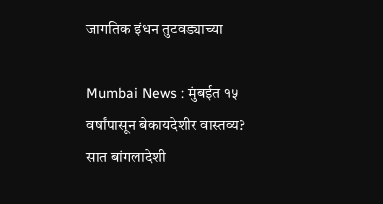जागतिक इंधन तुटवड्याच्या

Mumbai News : मुंबईत १५ वर्षांपासून बेकायदेशीर वास्तव्य? सात बांगलादेशी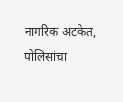नागरिक अटकेत, पोलिसांचा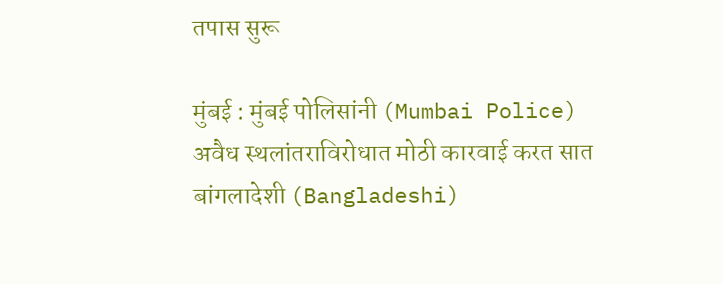तपास सुरू

मुंबई : मुंबई पोलिसांनी (Mumbai Police) अवैध स्थलांतराविरोधात मोठी कारवाई करत सात बांगलादेशी (Bangladeshi)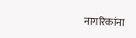नागरिकांना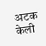अटक केली